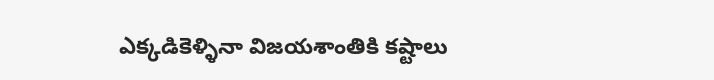ఎక్కడికెళ్ళినా విజయశాంతికి కష్టాలు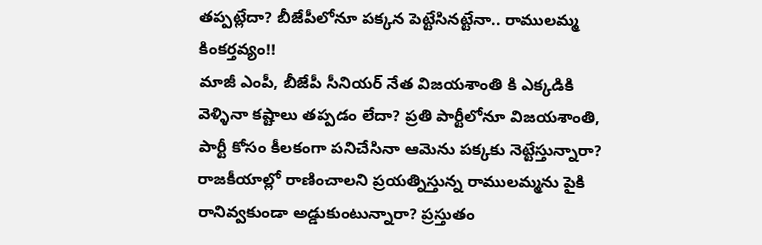తప్పట్లేదా? బీజేపీలోనూ పక్కన పెట్టేసినట్టేనా.. రాములమ్మ కింకర్తవ్యం!!
మాజీ ఎంపీ, బీజేపీ సీనియర్ నేత విజయశాంతి కి ఎక్కడికి వెళ్ళినా కష్టాలు తప్పడం లేదా? ప్రతి పార్టీలోనూ విజయశాంతి, పార్టీ కోసం కీలకంగా పనిచేసినా ఆమెను పక్కకు నెట్టేస్తున్నారా? రాజకీయాల్లో రాణించాలని ప్రయత్నిస్తున్న రాములమ్మను పైకి రానివ్వకుండా అడ్డుకుంటున్నారా? ప్రస్తుతం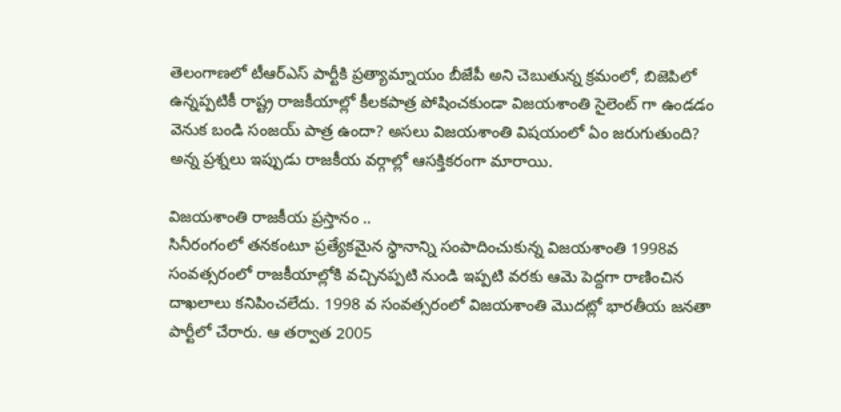తెలంగాణలో టీఆర్ఎస్ పార్టీకి ప్రత్యామ్నాయం బీజేపీ అని చెబుతున్న క్రమంలో, బిజెపిలో ఉన్నప్పటికీ రాష్ట్ర రాజకీయాల్లో కీలకపాత్ర పోషించకుండా విజయశాంతి సైలెంట్ గా ఉండడం వెనుక బండి సంజయ్ పాత్ర ఉందా? అసలు విజయశాంతి విషయంలో ఏం జరుగుతుంది? అన్న ప్రశ్నలు ఇప్పుడు రాజకీయ వర్గాల్లో ఆసక్తికరంగా మారాయి.

విజయశాంతి రాజకీయ ప్రస్తానం ..
సినీరంగంలో తనకంటూ ప్రత్యేకమైన స్థానాన్ని సంపాదించుకున్న విజయశాంతి 1998వ సంవత్సరంలో రాజకీయాల్లోకి వచ్చినప్పటి నుండి ఇప్పటి వరకు ఆమె పెద్దగా రాణించిన దాఖలాలు కనిపించలేదు. 1998 వ సంవత్సరంలో విజయశాంతి మొదట్లో భారతీయ జనతా పార్టీలో చేరారు. ఆ తర్వాత 2005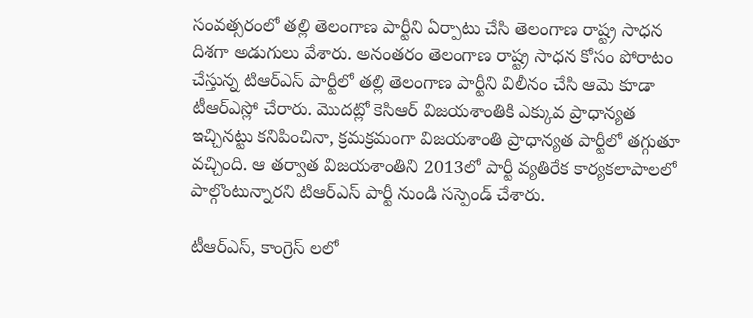సంవత్సరంలో తల్లి తెలంగాణ పార్టీని ఏర్పాటు చేసి తెలంగాణ రాష్ట్ర సాధన దిశగా అడుగులు వేశారు. అనంతరం తెలంగాణ రాష్ట్ర సాధన కోసం పోరాటం చేస్తున్న టిఆర్ఎస్ పార్టీలో తల్లి తెలంగాణ పార్టీని విలీనం చేసి ఆమె కూడా టీఆర్ఎస్లో చేరారు. మొదట్లో కెసిఆర్ విజయశాంతికి ఎక్కువ ప్రాధాన్యత ఇచ్చినట్టు కనిపించినా, క్రమక్రమంగా విజయశాంతి ప్రాధాన్యత పార్టీలో తగ్గుతూ వచ్చింది. ఆ తర్వాత విజయశాంతిని 2013లో పార్టీ వ్యతిరేక కార్యకలాపాలలో పాల్గొంటున్నారని టిఆర్ఎస్ పార్టీ నుండి సస్పెండ్ చేశారు.

టీఆర్ఎస్, కాంగ్రెస్ లలో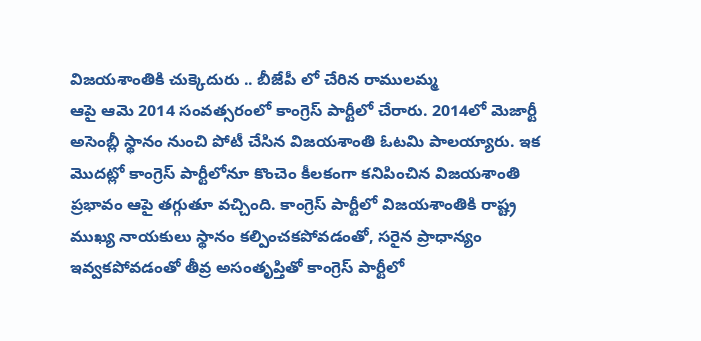విజయశాంతికి చుక్కెదురు .. బీజేపీ లో చేరిన రాములమ్మ
ఆపై ఆమె 2014 సంవత్సరంలో కాంగ్రెస్ పార్టీలో చేరారు. 2014లో మెజార్టీ అసెంబ్లీ స్థానం నుంచి పోటీ చేసిన విజయశాంతి ఓటమి పాలయ్యారు. ఇక మొదట్లో కాంగ్రెస్ పార్టీలోనూ కొంచెం కీలకంగా కనిపించిన విజయశాంతి ప్రభావం ఆపై తగ్గుతూ వచ్చింది. కాంగ్రెస్ పార్టీలో విజయశాంతికి రాష్ట్ర ముఖ్య నాయకులు స్థానం కల్పించకపోవడంతో, సరైన ప్రాధాన్యం ఇవ్వకపోవడంతో తీవ్ర అసంతృప్తితో కాంగ్రెస్ పార్టీలో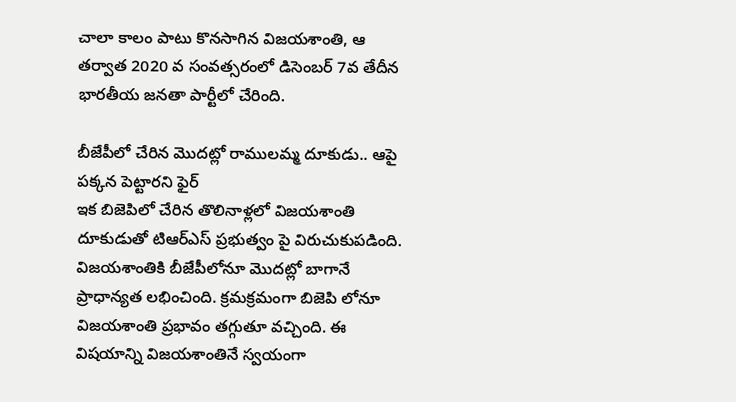చాలా కాలం పాటు కొనసాగిన విజయశాంతి, ఆ తర్వాత 2020 వ సంవత్సరంలో డిసెంబర్ 7వ తేదీన భారతీయ జనతా పార్టీలో చేరింది.

బీజేపీలో చేరిన మొదట్లో రాములమ్మ దూకుడు.. ఆపై పక్కన పెట్టారని ఫైర్
ఇక బిజెపిలో చేరిన తొలినాళ్లలో విజయశాంతి దూకుడుతో టిఆర్ఎస్ ప్రభుత్వం పై విరుచుకుపడింది. విజయశాంతికి బీజేపీలోనూ మొదట్లో బాగానే ప్రాధాన్యత లభించింది. క్రమక్రమంగా బిజెపి లోనూ విజయశాంతి ప్రభావం తగ్గుతూ వచ్చింది. ఈ విషయాన్ని విజయశాంతినే స్వయంగా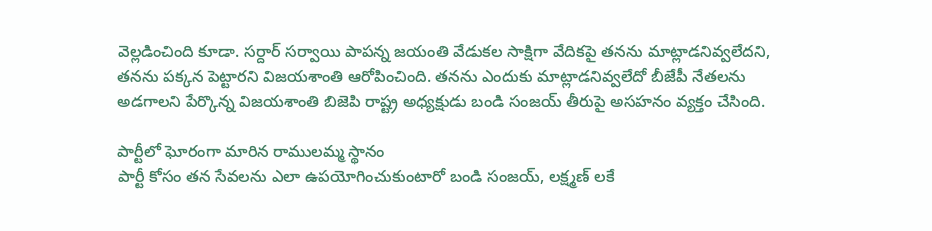వెల్లడించింది కూడా. సర్దార్ సర్వాయి పాపన్న జయంతి వేడుకల సాక్షిగా వేదికపై తనను మాట్లాడనివ్వలేదని, తనను పక్కన పెట్టారని విజయశాంతి ఆరోపించింది. తనను ఎందుకు మాట్లాడనివ్వలేదో బీజేపీ నేతలను అడగాలని పేర్కొన్న విజయశాంతి బిజెపి రాష్ట్ర అధ్యక్షుడు బండి సంజయ్ తీరుపై అసహనం వ్యక్తం చేసింది.

పార్టీలో ఘోరంగా మారిన రాములమ్మ స్థానం
పార్టీ కోసం తన సేవలను ఎలా ఉపయోగించుకుంటారో బండి సంజయ్, లక్ష్మణ్ లకే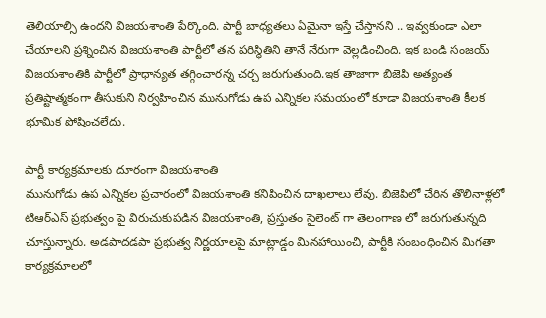తెలియాల్సి ఉందని విజయశాంతి పేర్కొంది. పార్టీ బాధ్యతలు ఏమైనా ఇస్తే చేస్తానని .. ఇవ్వకుండా ఎలా చేయాలని ప్రశ్నించిన విజయశాంతి పార్టీలో తన పరిస్థితిని తానే నేరుగా వెల్లడించింది. ఇక బండి సంజయ్ విజయశాంతికి పార్టీలో ప్రాధాన్యత తగ్గించారన్న చర్చ జరుగుతుంది.ఇక తాజాగా బిజెపి అత్యంత ప్రతిష్టాత్మకంగా తీసుకుని నిర్వహించిన మునుగోడు ఉప ఎన్నికల సమయంలో కూడా విజయశాంతి కీలక భూమిక పోషించలేదు.

పార్టీ కార్యక్రమాలకు దూరంగా విజయశాంతి
మునుగోడు ఉప ఎన్నికల ప్రచారంలో విజయశాంతి కనిపించిన దాఖలాలు లేవు. బిజెపిలో చేరిన తొలినాళ్లలో టిఆర్ఎస్ ప్రభుత్వం పై విరుచుకుపడిన విజయశాంతి, ప్రస్తుతం సైలెంట్ గా తెలంగాణ లో జరుగుతున్నది చూస్తున్నారు. అడపాదడపా ప్రభుత్వ నిర్ణయాలపై మాట్లాడ్డం మినహాయించి, పార్టీకి సంబంధించిన మిగతా కార్యక్రమాలలో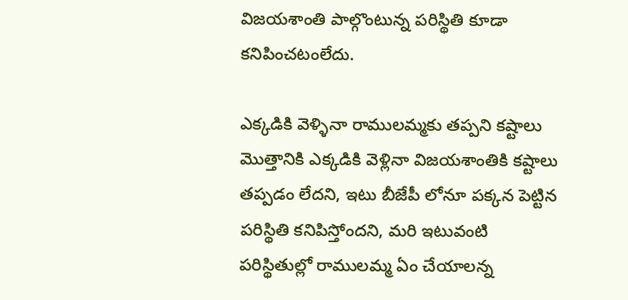విజయశాంతి పాల్గొంటున్న పరిస్థితి కూడా కనిపించటంలేదు.

ఎక్కడికి వెళ్ళినా రాములమ్మకు తప్పని కష్టాలు
మొత్తానికి ఎక్కడికి వెళ్లినా విజయశాంతికి కష్టాలు తప్పడం లేదని, ఇటు బీజేపీ లోనూ పక్కన పెట్టిన పరిస్థితి కనిపిస్తోందని, మరి ఇటువంటి పరిస్థితుల్లో రాములమ్మ ఏం చేయాలన్న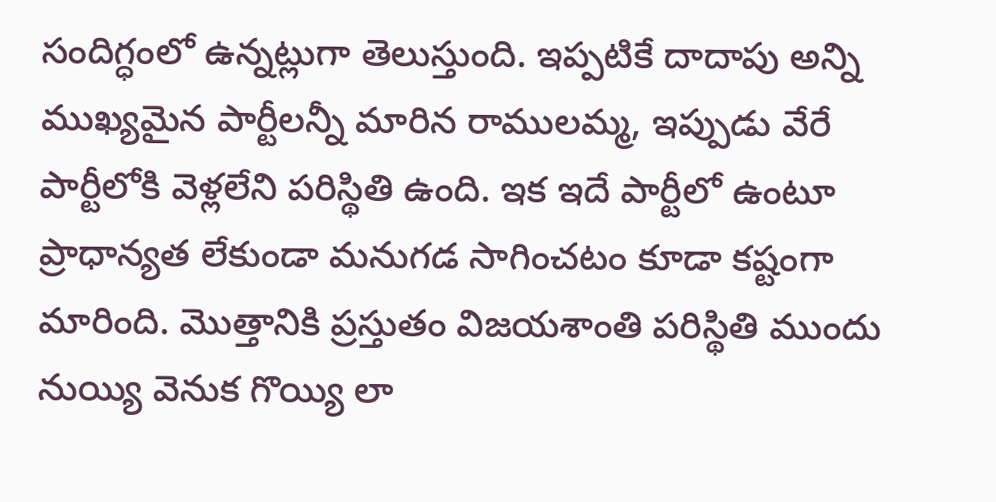సందిగ్ధంలో ఉన్నట్లుగా తెలుస్తుంది. ఇప్పటికే దాదాపు అన్ని ముఖ్యమైన పార్టీలన్నీ మారిన రాములమ్మ, ఇప్పుడు వేరే పార్టీలోకి వెళ్లలేని పరిస్థితి ఉంది. ఇక ఇదే పార్టీలో ఉంటూ ప్రాధాన్యత లేకుండా మనుగడ సాగించటం కూడా కష్టంగా మారింది. మొత్తానికి ప్రస్తుతం విజయశాంతి పరిస్థితి ముందు నుయ్యి వెనుక గొయ్యి లా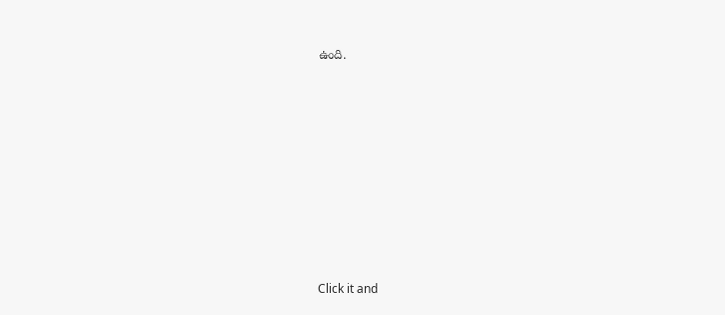ఉంది.












Click it and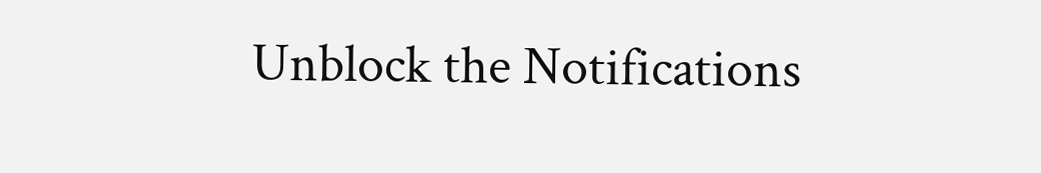Unblock the Notifications